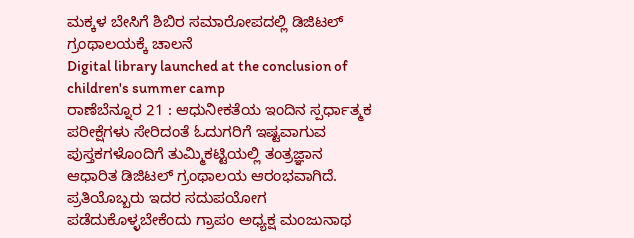ಮಕ್ಕಳ ಬೇಸಿಗೆ ಶಿಬಿರ ಸಮಾರೋಪದಲ್ಲಿ ಡಿಜಿಟಲ್ ಗ್ರಂಥಾಲಯಕ್ಕೆ ಚಾಲನೆ
Digital library launched at the conclusion of children's summer camp
ರಾಣೆಬೆನ್ನೂರ 21 : ಆಧುನೀಕತೆಯ ಇಂದಿನ ಸ್ಪರ್ಧಾತ್ಮಕ ಪರೀಕ್ಷೆಗಳು ಸೇರಿದಂತೆ ಓದುಗರಿಗೆ ಇಷ್ಟವಾಗುವ ಪುಸ್ತಕಗಳೊಂದಿಗೆ ತುಮ್ಮಿಕಟ್ಟಿಯಲ್ಲಿ ತಂತ್ರಜ್ಞಾನ ಆಧಾರಿತ ಡಿಜಿಟಲ್ ಗ್ರಂಥಾಲಯ ಆರಂಭವಾಗಿದೆ. ಪ್ರತಿಯೊಬ್ಬರು ಇದರ ಸದುಪಯೋಗ ಪಡೆದುಕೊಳ್ಳಬೇಕೆಂದು ಗ್ರಾಪಂ ಅಧ್ಯಕ್ಷ ಮಂಜುನಾಥ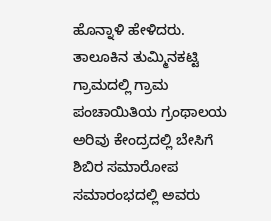ಹೊನ್ನಾಳಿ ಹೇಳಿದರು.
ತಾಲೂಕಿನ ತುಮ್ಮಿನಕಟ್ಟಿ ಗ್ರಾಮದಲ್ಲಿ ಗ್ರಾಮ ಪಂಚಾಯಿತಿಯ ಗ್ರಂಥಾಲಯ ಅರಿವು ಕೇಂದ್ರದಲ್ಲಿ ಬೇಸಿಗೆ ಶಿಬಿರ ಸಮಾರೋಪ ಸಮಾರಂಭದಲ್ಲಿ ಅವರು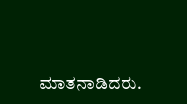ಮಾತನಾಡಿದರು.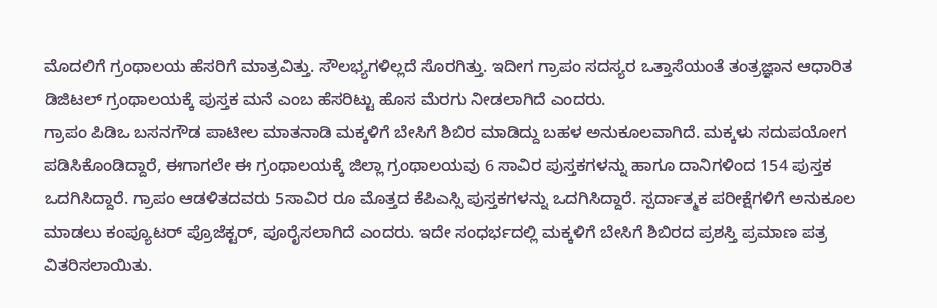ಮೊದಲಿಗೆ ಗ್ರಂಥಾಲಯ ಹೆಸರಿಗೆ ಮಾತ್ರವಿತ್ತು. ಸೌಲಭ್ಯಗಳಿಲ್ಲದೆ ಸೊರಗಿತ್ತು. ಇದೀಗ ಗ್ರಾಪಂ ಸದಸ್ಯರ ಒತ್ತಾಸೆಯಂತೆ ತಂತ್ರಜ್ಞಾನ ಆಧಾರಿತ ಡಿಜಿಟಲ್ ಗ್ರಂಥಾಲಯಕ್ಕೆ ಪುಸ್ತಕ ಮನೆ ಎಂಬ ಹೆಸರಿಟ್ಟು ಹೊಸ ಮೆರಗು ನೀಡಲಾಗಿದೆ ಎಂದರು.
ಗ್ರಾಪಂ ಪಿಡಿಒ ಬಸನಗೌಡ ಪಾಟೀಲ ಮಾತನಾಡಿ ಮಕ್ಕಳಿಗೆ ಬೇಸಿಗೆ ಶಿಬಿರ ಮಾಡಿದ್ದು ಬಹಳ ಅನುಕೂಲವಾಗಿದೆ. ಮಕ್ಕಳು ಸದುಪಯೋಗ ಪಡಿಸಿಕೊಂಡಿದ್ದಾರೆ, ಈಗಾಗಲೇ ಈ ಗ್ರಂಥಾಲಯಕ್ಕೆ ಜಿಲ್ಲಾ ಗ್ರಂಥಾಲಯವು 6 ಸಾವಿರ ಪುಸ್ತಕಗಳನ್ನು ಹಾಗೂ ದಾನಿಗಳಿಂದ 154 ಪುಸ್ತಕ ಒದಗಿಸಿದ್ದಾರೆ. ಗ್ರಾಪಂ ಆಡಳಿತದವರು 5ಸಾವಿರ ರೂ ಮೊತ್ತದ ಕೆಪಿಎಸ್ಸಿ ಪುಸ್ತಕಗಳನ್ನು ಒದಗಿಸಿದ್ದಾರೆ. ಸ್ಪರ್ದಾತ್ಮಕ ಪರೀಕ್ಷೆಗಳಿಗೆ ಅನುಕೂಲ ಮಾಡಲು ಕಂಪ್ಯೂಟರ್ ಪ್ರೊಜೆಕ್ಟರ್, ಪೂರೈಸಲಾಗಿದೆ ಎಂದರು. ಇದೇ ಸಂಧರ್ಭದಲ್ಲಿ ಮಕ್ಕಳಿಗೆ ಬೇಸಿಗೆ ಶಿಬಿರದ ಪ್ರಶಸ್ತಿ ಪ್ರಮಾಣ ಪತ್ರ ವಿತರಿಸಲಾಯಿತು.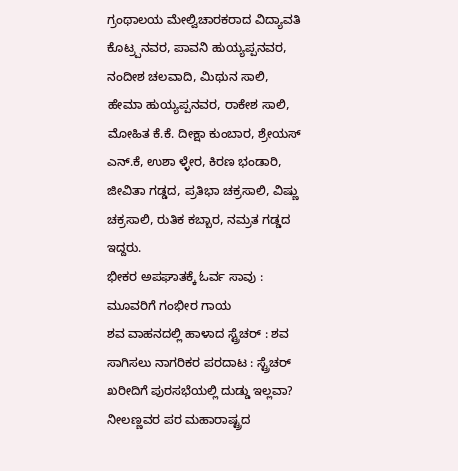ಗ್ರಂಥಾಲಯ ಮೇಲ್ವಿಚಾರಕರಾದ ವಿದ್ಯಾವತಿ ಕೊಟ್ರ್ಪನವರ, ಪಾವನಿ ಹುಯ್ಯಪ್ಪನವರ, ನಂದೀಶ ಚಲವಾದಿ, ಮಿಥುನ ಸಾಲಿ, ಹೇಮಾ ಹುಯ್ಯಪ್ಪನವರ, ರಾಕೇಶ ಸಾಲಿ, ಮೋಹಿತ ಕೆ.ಕೆ. ದೀಕ್ಷಾ ಕುಂಬಾರ, ಶ್ರೇಯಸ್ ಎನ್.ಕೆ, ಉಶಾ ಳ್ಳೇರ, ಕಿರಣ ಭಂಡಾರಿ, ಜೀವಿತಾ ಗಡ್ಡದ, ಪ್ರತಿಭಾ ಚಕ್ರಸಾಲಿ, ವಿಷ್ಣು ಚಕ್ರಸಾಲಿ, ರುತಿಕ ಕಬ್ಬಾರ, ನಮ್ರತ ಗಡ್ಡದ ಇದ್ದರು.
ಭೀಕರ ಅಪಘಾತಕ್ಕೆ ಓರ್ವ ಸಾವು : ಮೂವರಿಗೆ ಗಂಭೀರ ಗಾಯ
ಶವ ವಾಹನದಲ್ಲಿ ಹಾಳಾದ ಸ್ಟ್ರೆಚರ್ : ಶವ ಸಾಗಿಸಲು ನಾಗರಿಕರ ಪರದಾಟ : ಸ್ಟ್ರೆಚರ್ ಖರೀದಿಗೆ ಪುರಸಭೆಯಲ್ಲಿ ದುಡ್ಡು ಇಲ್ಲವಾ?
ನೀಲಣ್ಣವರ ಪರ ಮಹಾರಾಷ್ಟ್ರದ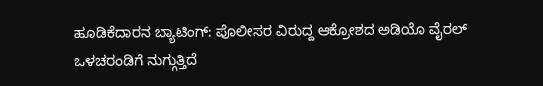ಹೂಡಿಕೆದಾರನ ಬ್ಯಾಟಿಂಗ್: ಪೊಲೀಸರ ವಿರುದ್ದ ಆಕ್ರೋಶದ ಅಡಿಯೊ ವೈರಲ್
ಒಳಚರಂಡಿಗೆ ನುಗ್ಗುತ್ತಿದೆ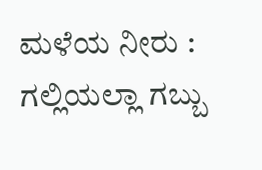ಮಳೆಯ ನೀರು : ಗಲ್ಲಿಯಲ್ಲಾ ಗಬ್ಬು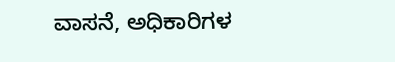ವಾಸನೆ, ಅಧಿಕಾರಿಗಳ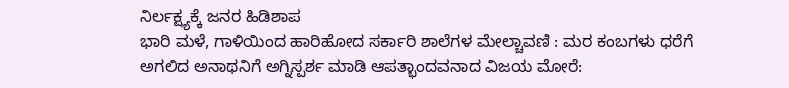ನಿರ್ಲಕ್ಷ್ಯಕ್ಕೆ ಜನರ ಹಿಡಿಶಾಪ
ಭಾರಿ ಮಳೆ, ಗಾಳಿಯಿಂದ ಹಾರಿಹೋದ ಸರ್ಕಾರಿ ಶಾಲೆಗಳ ಮೇಲ್ಚಾವಣಿ : ಮರ ಕಂಬಗಳು ಧರೆಗೆ
ಅಗಲಿದ ಅನಾಥನಿಗೆ ಅಗ್ನಿಸ್ಪರ್ಶ ಮಾಡಿ ಆಪತ್ಭಾಂದವನಾದ ವಿಜಯ ಮೋರೆ: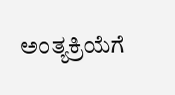ಅಂತ್ಯಕ್ರಿಯೆಗೆ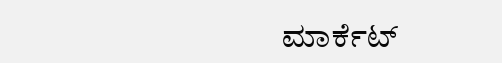ಮಾರ್ಕೆಟ್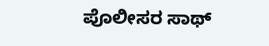ಪೊಲೀಸರ ಸಾಥ್